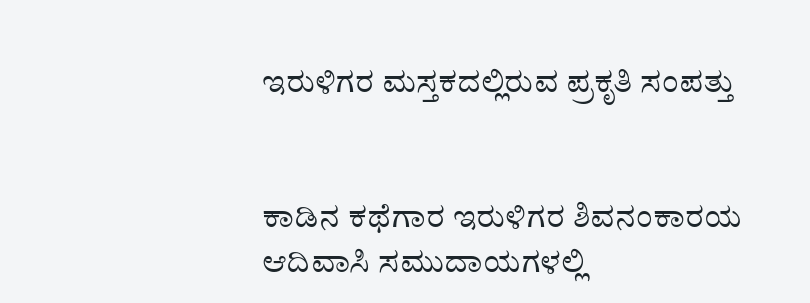ಇರುಳಿಗರ ಮಸ್ತಕದಲ್ಲಿರುವ ಪ್ರಕೃತಿ ಸಂಪತ್ತು


ಕಾಡಿನ ಕಥೆಗಾರ ಇರುಳಿಗರ ಶಿವನಂಕಾರಯ
ಆದಿವಾಸಿ ಸಮುದಾಯಗಳಲ್ಲಿ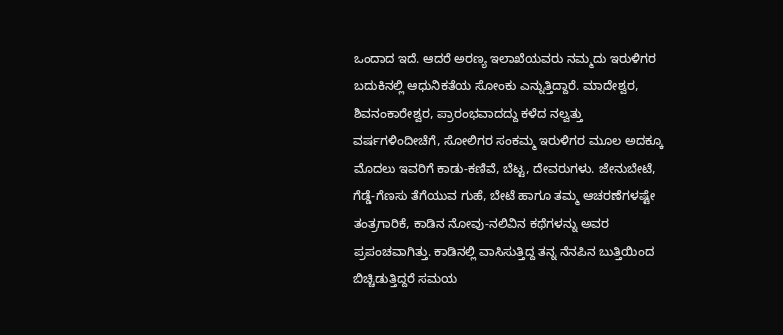ಒಂದಾದ ಇದೆ. ಆದರೆ ಅರಣ್ಯ ಇಲಾಖೆಯವರು ನಮ್ಮದು ಇರುಳಿಗರ ಬದುಕಿನಲ್ಲಿ ಆಧುನಿಕತೆಯ ಸೋಂಕು ಎನ್ನುತ್ತಿದ್ದಾರೆ. ಮಾದೇಶ್ವರ, ಶಿವನಂಕಾರೇಶ್ವರ, ಪ್ರಾರಂಭವಾದದ್ದು ಕಳೆದ ನಲ್ವತ್ತು ವರ್ಷಗಳಿಂದೀಚೆಗೆ, ಸೋಲಿಗರ ಸಂಕಮ್ಮ ಇರುಳಿಗರ ಮೂಲ ಅದಕ್ಕೂ ಮೊದಲು ಇವರಿಗೆ ಕಾಡು-ಕಣಿವೆ, ಬೆಟ್ಟ, ದೇವರುಗಳು. ಜೇನುಬೇಟೆ, ಗೆಡ್ಡೆ-ಗೆಣಸು ತೆಗೆಯುವ ಗುಹೆ, ಬೇಟೆ ಹಾಗೂ ತಮ್ಮ ಆಚರಣೆಗಳಷ್ಟೇ ತಂತ್ರಗಾರಿಕೆ, ಕಾಡಿನ ನೋವು-ನಲಿವಿನ ಕಥೆಗಳನ್ನು ಅವರ ಪ್ರಪಂಚವಾಗಿತ್ತು. ಕಾಡಿನಲ್ಲಿ ವಾಸಿಸುತ್ತಿದ್ದ ತನ್ನ ನೆನಪಿನ ಬುತ್ತಿಯಿಂದ ಬಿಚ್ಚಿಡುತ್ತಿದ್ದರೆ ಸಮಯ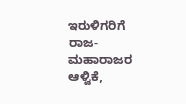ಇರುಳಿಗರಿಗೆ ರಾಜ-ಮಹಾರಾಜರ ಆಳ್ವಿಕೆ,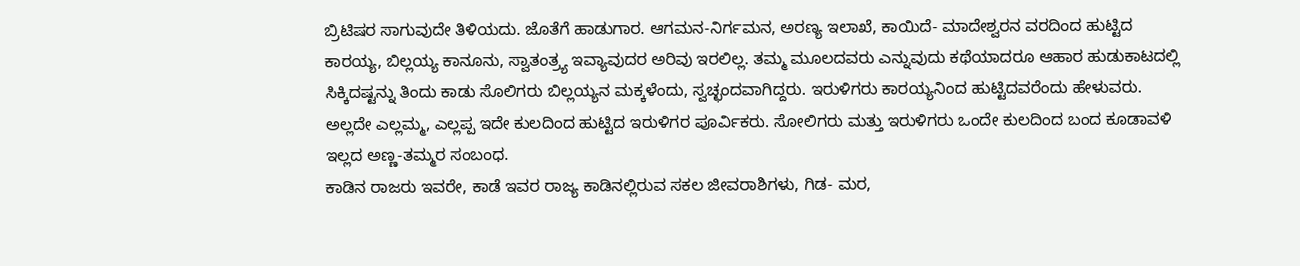ಬ್ರಿಟಿಷರ ಸಾಗುವುದೇ ತಿಳಿಯದು. ಜೊತೆಗೆ ಹಾಡುಗಾರ. ಆಗಮನ-ನಿರ್ಗಮನ, ಅರಣ್ಯ ಇಲಾಖೆ, ಕಾಯಿದೆ- ಮಾದೇಶ್ವರನ ವರದಿಂದ ಹುಟ್ಟಿದ ಕಾರಯ್ಯ, ಬಿಲ್ಲಯ್ಯ ಕಾನೂನು, ಸ್ವಾತಂತ್ರ್ಯ ಇವ್ಯಾವುದರ ಅರಿವು ಇರಲಿಲ್ಲ. ತಮ್ಮ ಮೂಲದವರು ಎನ್ನುವುದು ಕಥೆಯಾದರೂ ಆಹಾರ ಹುಡುಕಾಟದಲ್ಲಿ ಸಿಕ್ಕಿದಷ್ಟನ್ನು ತಿಂದು ಕಾಡು ಸೊಲಿಗರು ಬಿಲ್ಲಯ್ಯನ ಮಕ್ಕಳೆಂದು, ಸ್ವಚ್ಛಂದವಾಗಿದ್ದರು. ಇರುಳಿಗರು ಕಾರಯ್ಯನಿಂದ ಹುಟ್ಟಿದವರೆಂದು ಹೇಳುವರು. ಅಲ್ಲದೇ ಎಲ್ಲಮ್ಮ, ಎಲ್ಲಪ್ಪ ಇದೇ ಕುಲದಿಂದ ಹುಟ್ಟಿದ ಇರುಳಿಗರ ಪೂರ್ವಿಕರು. ಸೋಲಿಗರು ಮತ್ತು ಇರುಳಿಗರು ಒಂದೇ ಕುಲದಿಂದ ಬಂದ ಕೂಡಾವಳಿ ಇಲ್ಲದ ಅಣ್ಣ-ತಮ್ಮರ ಸಂಬಂಧ.
ಕಾಡಿನ ರಾಜರು ಇವರೇ, ಕಾಡೆ ಇವರ ರಾಜ್ಯ ಕಾಡಿನಲ್ಲಿರುವ ಸಕಲ ಜೀವರಾಶಿಗಳು, ಗಿಡ- ಮರ,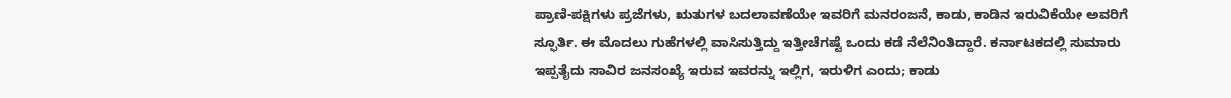ಪ್ರಾಣಿ-ಪಕ್ಷಿಗಳು ಪ್ರಜೆಗಳು, ಋತುಗಳ ಬದಲಾವಣೆಯೇ ಇವರಿಗೆ ಮನರಂಜನೆ, ಕಾಡು, ಕಾಡಿನ ಇರುವಿಕೆಯೇ ಅವರಿಗೆ ಸ್ಫೂರ್ತಿ. ಈ ಮೊದಲು ಗುಹೆಗಳಲ್ಲಿ ವಾಸಿಸುತ್ತಿದ್ದು ಇತ್ತೀಚೆಗಷ್ಟೆ ಒಂದು ಕಡೆ ನೆಲೆನಿಂತಿದ್ದಾರೆ. ಕರ್ನಾಟಕದಲ್ಲಿ ಸುಮಾರು ಇಪ್ಪತೈದು ಸಾವಿರ ಜನಸಂಖ್ಯೆ ಇರುವ ಇವರನ್ನು ಇಲ್ಲಿಗ, ಇರುಳಿಗ ಎಂದು; ಕಾಡು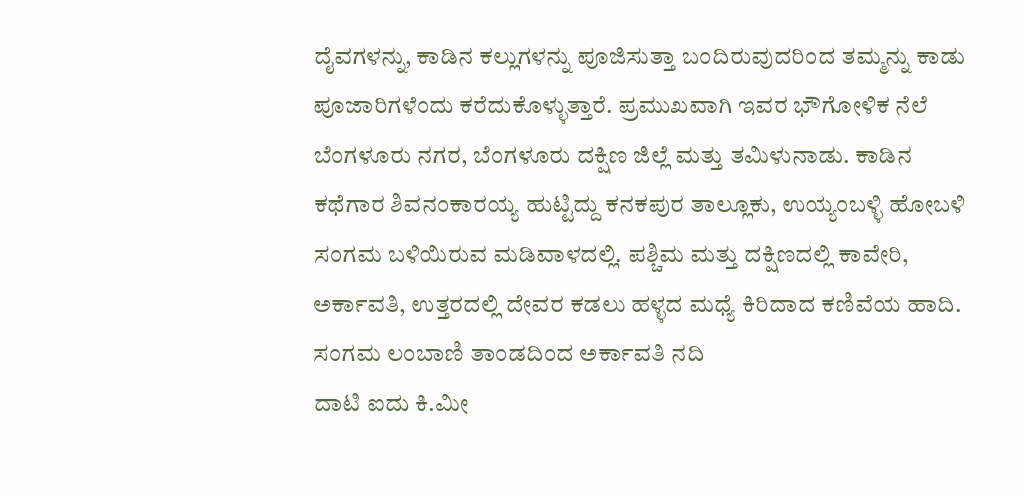ದೈವಗಳನ್ನು, ಕಾಡಿನ ಕಲ್ಲುಗಳನ್ನು ಪೂಜಿಸುತ್ತಾ ಬಂದಿರುವುದರಿಂದ ತಮ್ಮನ್ನು ಕಾಡು ಪೂಜಾರಿಗಳೆಂದು ಕರೆದುಕೊಳ್ಳುತ್ತಾರೆ. ಪ್ರಮುಖವಾಗಿ ಇವರ ಭೌಗೋಳಿಕ ನೆಲೆ ಬೆಂಗಳೂರು ನಗರ, ಬೆಂಗಳೂರು ದಕ್ಷಿಣ ಜಿಲ್ಲೆ ಮತ್ತು ತಮಿಳುನಾಡು. ಕಾಡಿನ ಕಥೆಗಾರ ಶಿವನಂಕಾರಯ್ಯ ಹುಟ್ಟಿದ್ದು ಕನಕಪುರ ತಾಲ್ಲೂಕು, ಉಯ್ಯಂಬಳ್ಳಿ ಹೋಬಳಿ ಸಂಗಮ ಬಳಿಯಿರುವ ಮಡಿವಾಳದಲ್ಲಿ. ಪಶ್ಚಿಮ ಮತ್ತು ದಕ್ಷಿಣದಲ್ಲಿ ಕಾವೇರಿ, ಅರ್ಕಾವತಿ, ಉತ್ತರದಲ್ಲಿ ದೇವರ ಕಡಲು ಹಳ್ಳದ ಮಧ್ಯೆ ಕಿರಿದಾದ ಕಣಿವೆಯ ಹಾದಿ.
ಸಂಗಮ ಲಂಬಾಣಿ ತಾಂಡದಿಂದ ಅರ್ಕಾವತಿ ನದಿ
ದಾಟಿ ಐದು ಕಿ.ಮೀ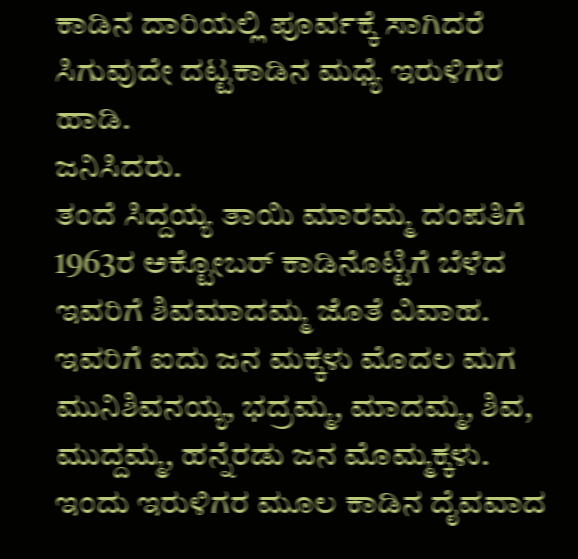ಕಾಡಿನ ದಾರಿಯಲ್ಲಿ ಪೂರ್ವಕ್ಕೆ ಸಾಗಿದರೆ ಸಿಗುವುದೇ ದಟ್ಟಕಾಡಿನ ಮಧ್ಯೆ ಇರುಳಿಗರ
ಹಾಡಿ.
ಜನಿಸಿದರು.
ತಂದೆ ಸಿದ್ದಯ್ಯ ತಾಯಿ ಮಾರಮ್ಮ ದಂಪತಿಗೆ 1963ರ ಅಕ್ಟೋಬರ್ ಕಾಡಿನೊಟ್ಟಿಗೆ ಬೆಳೆದ ಇವರಿಗೆ ಶಿವಮಾದಮ್ಮ ಜೊತೆ ವಿವಾಹ. ಇವರಿಗೆ ಐದು ಜನ ಮಕ್ಕಳು ಮೊದಲ ಮಗ ಮುನಿಶಿವನಯ್ಯ, ಭದ್ರಮ್ಮ, ಮಾದಮ್ಮ, ಶಿವ, ಮುದ್ದಮ್ಮ, ಹನ್ನೆರಡು ಜನ ಮೊಮ್ಮಕ್ಕಳು. ಇಂದು ಇರುಳಿಗರ ಮೂಲ ಕಾಡಿನ ದೈವವಾದ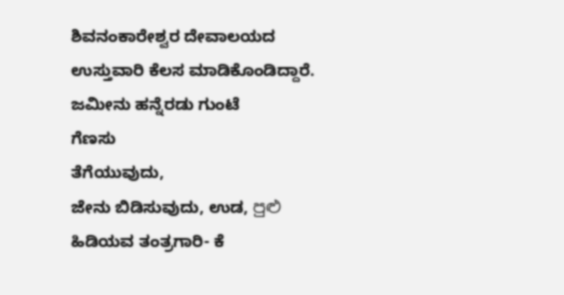ಶಿವನಂಕಾರೇಶ್ವರ ದೇವಾಲಯದ ಉಸ್ತುವಾರಿ ಕೆಲಸ ಮಾಡಿಕೊಂಡಿದ್ದಾರೆ. ಜಮೀನು ಹನ್ನೆರಡು ಗುಂಟೆ
ಗೆಣಸು
ತೆಗೆಯುವುದು,
ಜೇನು ಬಿಡಿಸುವುದು, ಉಡ, පුළු ಹಿಡಿಯವ ತಂತ್ರಗಾರಿ- ಕೆ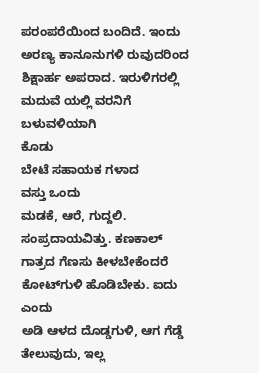ಪರಂಪರೆಯಿಂದ ಬಂದಿದೆ. ಇಂದು ಅರಣ್ಯ ಕಾನೂನುಗಳಿ ರುವುದರಿಂದ ಶಿಕ್ಷಾರ್ಹ ಅಪರಾದ. ಇರುಳಿಗರಲ್ಲಿ ಮದುವೆ ಯಲ್ಲಿ ವರನಿಗೆ ಬಳುವಳಿಯಾಗಿ
ಕೊಡು
ಬೇಟೆ ಸಹಾಯಕ ಗಳಾದ
ವಸ್ತು ಒಂದು
ಮಡಕೆ, ಆರೆ, ಗುದ್ದಲಿ. ಸಂಪ್ರದಾಯವಿತ್ತು. ಕಣಕಾಲ್ ಗಾತ್ರದ ಗೆಣಸು ಕೀಳಬೇಕೆಂದರೆ ಕೋಟ್‌ಗುಳಿ ಹೊಡಿಬೇಕು. ಐದು
ಎಂದು
ಅಡಿ ಆಳದ ದೊಡ್ಡಗುಳಿ, ಆಗ ಗೆಡ್ಡೆ ತೇಲುವುದು, ಇಲ್ಲ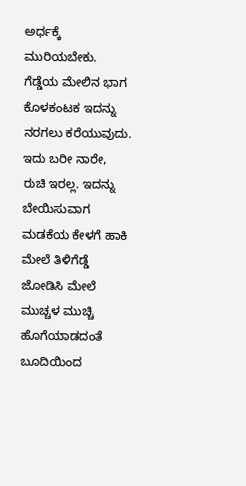ಅರ್ಧಕ್ಕೆ ಮುರಿಯಬೇಕು. ಗೆಡ್ಡೆಯ ಮೇಲಿನ ಭಾಗ ಕೊಳಕಂಟಕ ಇದನ್ನು ನರಗಲು ಕರೆಯುವುದು. ಇದು ಬರೀ ನಾರೇ, ರುಚಿ ಇರಲ್ಲ. ಇದನ್ನು ಬೇಯಿಸುವಾಗ ಮಡಕೆಯ ಕೇಳಗೆ ಹಾಕಿ ಮೇಲೆ ತಿಳಿಗೆಡ್ಡೆ ಜೋಡಿಸಿ ಮೇಲೆ ಮುಚ್ಚಳ ಮುಚ್ಚಿ ಹೊಗೆಯಾಡದಂತೆ ಬೂದಿಯಿಂದ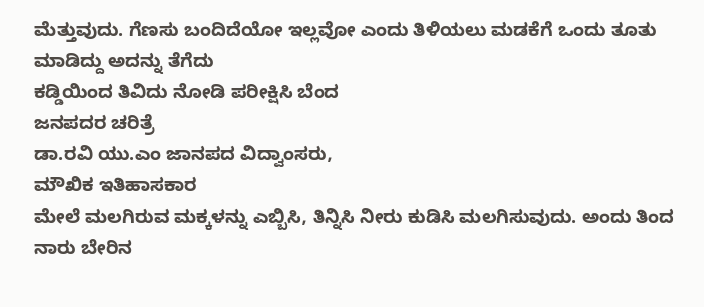ಮೆತ್ತುವುದು. ಗೆಣಸು ಬಂದಿದೆಯೋ ಇಲ್ಲವೋ ಎಂದು ತಿಳಿಯಲು ಮಡಕೆಗೆ ಒಂದು ತೂತು ಮಾಡಿದ್ದು ಅದನ್ನು ತೆಗೆದು
ಕಡ್ಡಿಯಿಂದ ತಿವಿದು ನೋಡಿ ಪರೀಕ್ಷಿಸಿ ಬೆಂದ
ಜನಪದರ ಚರಿತ್ರೆ
ಡಾ.ರವಿ ಯು.ಎಂ ಜಾನಪದ ವಿದ್ವಾಂಸರು,
ಮೌಖಿಕ ಇತಿಹಾಸಕಾರ
ಮೇಲೆ ಮಲಗಿರುವ ಮಕ್ಕಳನ್ನು ಎಬ್ಬಿಸಿ, ತಿನ್ನಿಸಿ ನೀರು ಕುಡಿಸಿ ಮಲಗಿಸುವುದು. ಅಂದು ತಿಂದ ನಾರು ಬೇರಿನ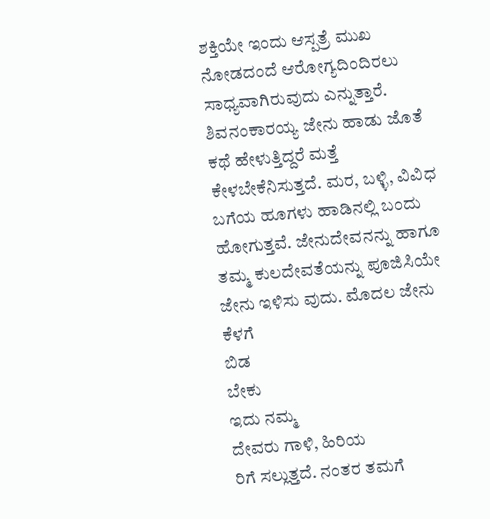ಶಕ್ತಿಯೇ ಇಂದು ಆಸ್ಪತ್ರೆ ಮುಖ ನೋಡದಂದೆ ಆರೋಗ್ಯದಿಂದಿರಲು ಸಾಧ್ಯವಾಗಿರುವುದು ಎನ್ನುತ್ತಾರೆ.
ಶಿವನಂಕಾರಯ್ಯ ಜೇನು ಹಾಡು ಜೊತೆ ಕಥೆ ಹೇಳುತ್ತಿದ್ದರೆ ಮತ್ತೆ ಕೇಳಬೇಕೆನಿಸುತ್ತದೆ. ಮರ, ಬಳ್ಳಿ, ವಿವಿಧ ಬಗೆಯ ಹೂಗಳು ಹಾಡಿನಲ್ಲಿ ಬಂದು ಹೋಗುತ್ತವೆ. ಜೇನುದೇವನನ್ನು ಹಾಗೂ ತಮ್ಮ ಕುಲದೇವತೆಯನ್ನು ಪೂಜಿಸಿಯೇ ಜೇನು ಇಳಿಸು ವುದು. ಮೊದಲ ಜೇನು ಕೆಳಗೆ
ಬಿಡ
ಬೇಕು
ಇದು ನಮ್ಮ
ದೇವರು ಗಾಳಿ, ಹಿರಿಯ
ರಿಗೆ ಸಲ್ಲುತ್ತದೆ. ನಂತರ ತಮಗೆ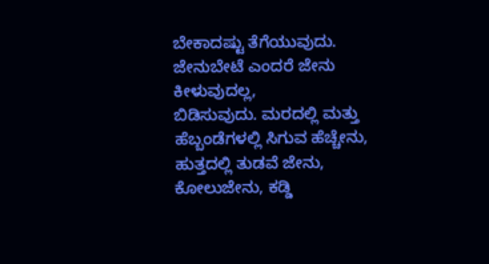ಬೇಕಾದಷ್ಟು ತೆಗೆಯುವುದು. ಜೇನುಬೇಟೆ ಎಂದರೆ ಜೇನು ಕೀಳುವುದಲ್ಲ,
ಬಿಡಿಸುವುದು. ಮರದಲ್ಲಿ ಮತ್ತು ಹೆಬ್ಬಂಡೆಗಳಲ್ಲಿ ಸಿಗುವ ಹೆಚ್ಚೇನು, ಹುತ್ತದಲ್ಲಿ ತುಡವೆ ಜೇನು, ಕೋಲುಜೇನು, ಕಡ್ಡಿ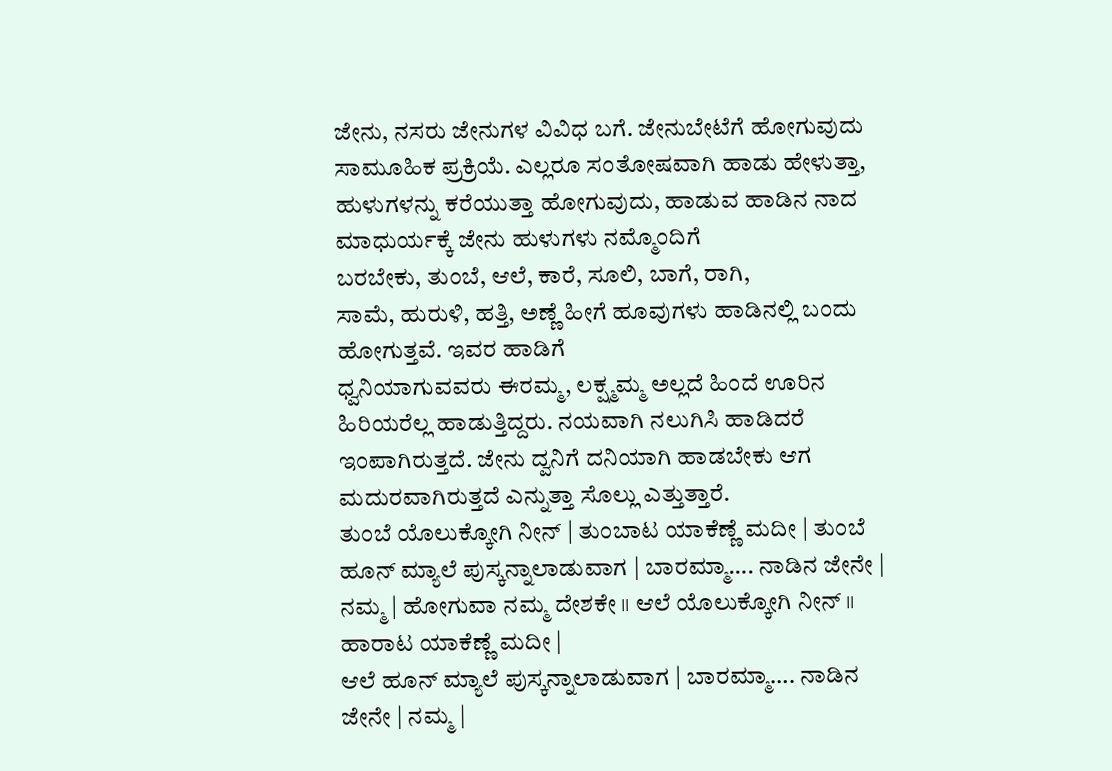ಜೇನು, ನಸರು ಜೇನುಗಳ ವಿವಿಧ ಬಗೆ. ಜೇನುಬೇಟೆಗೆ ಹೋಗುವುದು ಸಾಮೂಹಿಕ ಪ್ರಕ್ರಿಯೆ. ಎಲ್ಲರೂ ಸಂತೋಷವಾಗಿ ಹಾಡು ಹೇಳುತ್ತಾ, ಹುಳುಗಳನ್ನು ಕರೆಯುತ್ತಾ ಹೋಗುವುದು, ಹಾಡುವ ಹಾಡಿನ ನಾದ ಮಾಧುರ್ಯಕ್ಕೆ ಜೇನು ಹುಳುಗಳು ನಮ್ಮೊಂದಿಗೆ
ಬರಬೇಕು, ತುಂಬೆ, ಆಲೆ, ಕಾರೆ, ಸೂಲಿ, ಬಾಗೆ, ರಾಗಿ,
ಸಾಮೆ, ಹುರುಳಿ, ಹತ್ತಿ, ಅಣ್ಣೆ ಹೀಗೆ ಹೂವುಗಳು ಹಾಡಿನಲ್ಲಿ ಬಂದು ಹೋಗುತ್ತವೆ. ಇವರ ಹಾಡಿಗೆ
ಧ್ವನಿಯಾಗುವವರು ಈರಮ್ಮ, ಲಕ್ಷ್ಮಮ್ಮ ಅಲ್ಲದೆ ಹಿಂದೆ ಊರಿನ ಹಿರಿಯರೆಲ್ಲ ಹಾಡುತ್ತಿದ್ದರು. ನಯವಾಗಿ ನಲುಗಿಸಿ ಹಾಡಿದರೆ ಇಂಪಾಗಿರುತ್ತದೆ. ಜೇನು ದ್ವನಿಗೆ ದನಿಯಾಗಿ ಹಾಡಬೇಕು ಆಗ ಮದುರವಾಗಿರುತ್ತದೆ ಎನ್ನುತ್ತಾ ಸೊಲ್ಲು ಎತ್ತುತ್ತಾರೆ.
ತುಂಬೆ ಯೊಲುಕ್ಕೋಗಿ ನೀನ್ | ತುಂಬಾಟ ಯಾಕೆಣ್ಣೆ ಮದೀ | ತುಂಬೆ ಹೂನ್ ಮ್ಯಾಲೆ ಪುಸ್ಕನ್ನಾಲಾಡುವಾಗ | ಬಾರಮ್ಮಾ…. ನಾಡಿನ ಜೇನೇ | ನಮ್ಮ | ಹೋಗುವಾ ನಮ್ಮ ದೇಶಕೇ ॥ ಆಲೆ ಯೊಲುಕ್ಕೋಗಿ ನೀನ್ ॥ ಹಾರಾಟ ಯಾಕೆಣ್ಣೆ ಮದೀ |
ಆಲೆ ಹೂನ್ ಮ್ಯಾಲೆ ಪುಸ್ಕನ್ನಾಲಾಡುವಾಗ | ಬಾರಮ್ಮಾ…. ನಾಡಿನ ಜೇನೇ | ನಮ್ಮ |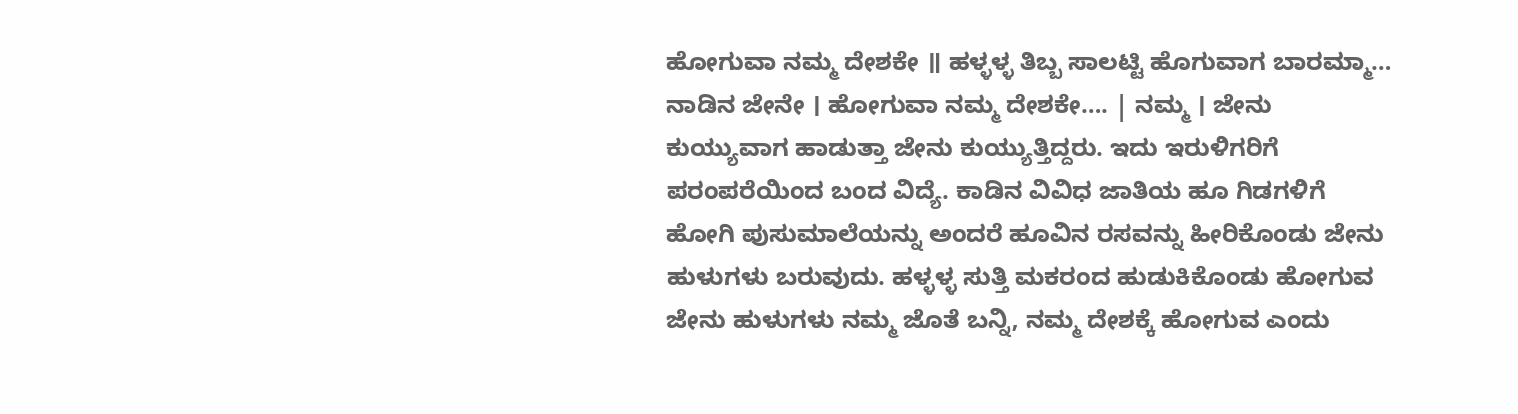ಹೋಗುವಾ ನಮ್ಮ ದೇಶಕೇ ॥ ಹಳ್ಳಳ್ಳ ತಿಬ್ಬ ಸಾಲಟ್ಟಿ ಹೊಗುವಾಗ ಬಾರಮ್ಮಾ… ನಾಡಿನ ಜೇನೇ । ಹೋಗುವಾ ನಮ್ಮ ದೇಶಕೇ…. | ನಮ್ಮ । ಜೇನು ಕುಯ್ಯುವಾಗ ಹಾಡುತ್ತಾ ಜೇನು ಕುಯ್ಯುತ್ತಿದ್ದರು. ಇದು ಇರುಳಿಗರಿಗೆ ಪರಂಪರೆಯಿಂದ ಬಂದ ವಿದ್ಯೆ. ಕಾಡಿನ ವಿವಿಧ ಜಾತಿಯ ಹೂ ಗಿಡಗಳಿಗೆ ಹೋಗಿ ಪುಸುಮಾಲೆಯನ್ನು ಅಂದರೆ ಹೂವಿನ ರಸವನ್ನು ಹೀರಿಕೊಂಡು ಜೇನು ಹುಳುಗಳು ಬರುವುದು. ಹಳ್ಳಳ್ಳ ಸುತ್ತಿ ಮಕರಂದ ಹುಡುಕಿಕೊಂಡು ಹೋಗುವ ಜೇನು ಹುಳುಗಳು ನಮ್ಮ ಜೊತೆ ಬನ್ನಿ, ನಮ್ಮ ದೇಶಕ್ಕೆ ಹೋಗುವ ಎಂದು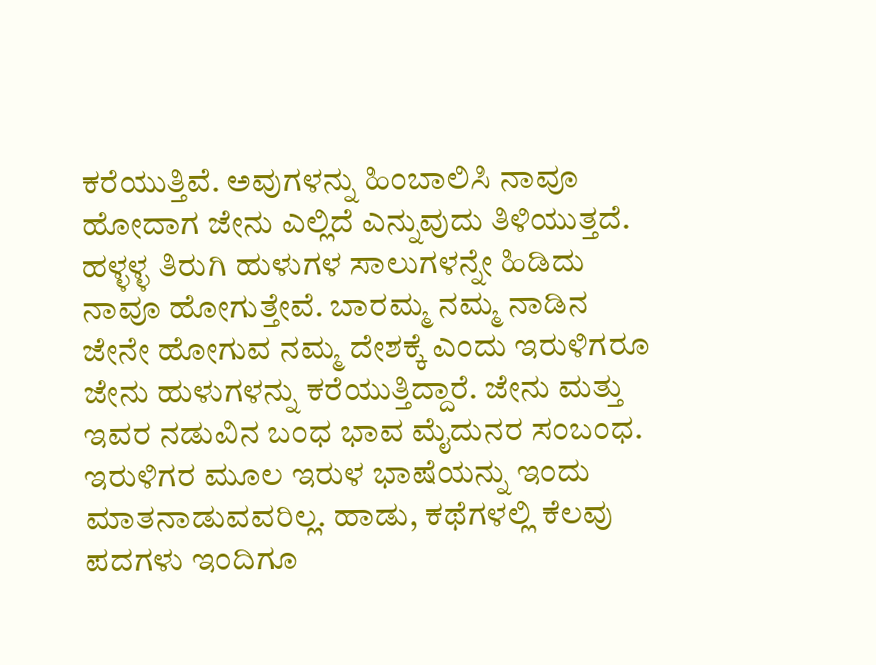ಕರೆಯುತ್ತಿವೆ. ಅವುಗಳನ್ನು ಹಿಂಬಾಲಿಸಿ ನಾವೂ ಹೋದಾಗ ಜೇನು ಎಲ್ಲಿದೆ ಎನ್ನುವುದು ತಿಳಿಯುತ್ತದೆ. ಹಳ್ಳಳ್ಳ ತಿರುಗಿ ಹುಳುಗಳ ಸಾಲುಗಳನ್ನೇ ಹಿಡಿದು ನಾವೂ ಹೋಗುತ್ತೇವೆ. ಬಾರಮ್ಮ ನಮ್ಮ ನಾಡಿನ ಜೇನೇ ಹೋಗುವ ನಮ್ಮ ದೇಶಕ್ಕೆ ಎಂದು ಇರುಳಿಗರೂ ಜೇನು ಹುಳುಗಳನ್ನು ಕರೆಯುತ್ತಿದ್ದಾರೆ. ಜೇನು ಮತ್ತು ಇವರ ನಡುವಿನ ಬಂಧ ಭಾವ ಮೈದುನರ ಸಂಬಂಧ. ಇರುಳಿಗರ ಮೂಲ ಇರುಳ ಭಾಷೆಯನ್ನು ಇಂದು ಮಾತನಾಡುವವರಿಲ್ಲ. ಹಾಡು, ಕಥೆಗಳಲ್ಲಿ ಕೆಲವು ಪದಗಳು ಇಂದಿಗೂ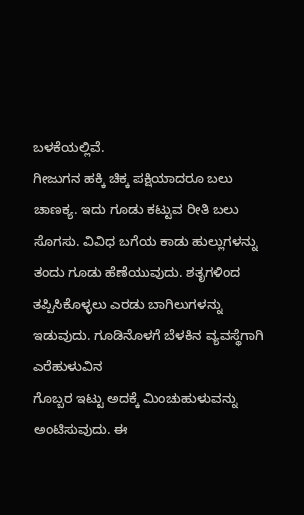ಬಳಕೆಯಲ್ಲಿವೆ.
ಗೀಜುಗನ ಹಕ್ಕಿ ಚಿಕ್ಕ ಪಕ್ಷಿಯಾದರೂ ಬಲು ಚಾಣಕ್ಯ. ಇದು ಗೂಡು ಕಟ್ಟುವ ರೀತಿ ಬಲು ಸೊಗಸು. ವಿವಿಧ ಬಗೆಯ ಕಾಡು ಹುಲ್ಲುಗಳನ್ನು ತಂದು ಗೂಡು ಹೆಣೆಯುವುದು. ಶತೃಗಳಿಂದ ತಪ್ಪಿಸಿಕೊಳ್ಳಲು ಎರಡು ಬಾಗಿಲುಗಳನ್ನು ಇಡುವುದು. ಗೂಡಿನೊಳಗೆ ಬೆಳಕಿನ ವ್ಯವಸ್ಥೆಗಾಗಿ ಎರೆಹುಳುವಿನ
ಗೊಬ್ಬರ ಇಟ್ಟು ಅದಕ್ಕೆ ಮಿಂಚುಹುಳುವನ್ನು ಅಂಟಿಸುವುದು. ಈ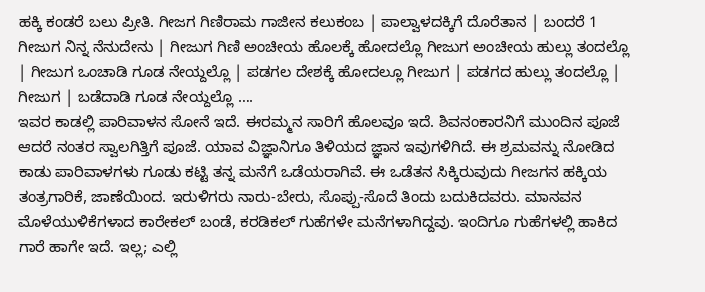ಹಕ್ಕಿ ಕಂಡರೆ ಬಲು ಪ್ರೀತಿ. ಗೀಜಗ ಗಿಣಿರಾಮ ಗಾಜೀನ ಕಲುಕಂಬ | ಪಾಲ್ವಾಳದಕ್ಕಿಗೆ ದೊರೆತಾನ | ಬಂದರೆ 1 ಗೀಜುಗ ನಿನ್ನ ನೆನುದೇನು | ಗೀಜುಗ ಗಿಣಿ ಅಂಚೀಯ ಹೊಲಕ್ಕೆ ಹೋದಲ್ಲೊ ಗೀಜುಗ ಅಂಚೀಯ ಹುಲ್ಲು ತಂದಲ್ಲೊ | ಗೀಜುಗ ಒಂಚಾಡಿ ಗೂಡ ನೇಯ್ದಲ್ಲೊ | ಪಡಗಲ ದೇಶಕ್ಕೆ ಹೋದಲ್ಲೂ ಗೀಜುಗ | ಪಡಗದ ಹುಲ್ಲು ತಂದಲ್ಲೊ | ಗೀಜುಗ | ಬಡೆದಾಡಿ ಗೂಡ ನೇಯ್ದಲ್ಲೊ ….
ಇವರ ಕಾಡಲ್ಲಿ ಪಾರಿವಾಳನ ಸೋನೆ ಇದೆ. ಈರಮ್ಮನ ಸಾರಿಗೆ ಹೊಲವೂ ಇದೆ. ಶಿವನಂಕಾರನಿಗೆ ಮುಂದಿನ ಪೂಜೆ ಆದರೆ ನಂತರ ಸ್ವಾಲಗಿತ್ತಿಗೆ ಪೂಜೆ. ಯಾವ ವಿಜ್ಞಾನಿಗೂ ತಿಳಿಯದ ಜ್ಞಾನ ಇವುಗಳಿಗಿದೆ. ಈ ಶ್ರಮವನ್ನು ನೋಡಿದ ಕಾಡು ಪಾರಿವಾಳಗಳು ಗೂಡು ಕಟ್ಟಿ ತನ್ನ ಮನೆಗೆ ಒಡೆಯರಾಗಿವೆ. ಈ ಒಡೆತನ ಸಿಕ್ಕಿರುವುದು ಗೀಜಗನ ಹಕ್ಕಿಯ ತಂತ್ರಗಾರಿಕೆ, ಜಾಣೆಯಿಂದ. ಇರುಳಿಗರು ನಾರು-ಬೇರು, ಸೊಪ್ಪು-ಸೊದೆ ತಿಂದು ಬದುಕಿದವರು. ಮಾನವನ ಮೊಳೆಯುಳಿಕೆಗಳಾದ ಕಾರೇಕಲ್ ಬಂಡೆ, ಕರಡಿಕಲ್ ಗುಹೆಗಳೇ ಮನೆಗಳಾಗಿದ್ದವು. ಇಂದಿಗೂ ಗುಹೆಗಳಲ್ಲಿ ಹಾಕಿದ ಗಾರೆ ಹಾಗೇ ಇದೆ. ಇಲ್ಲ; ಎಲ್ಲಿ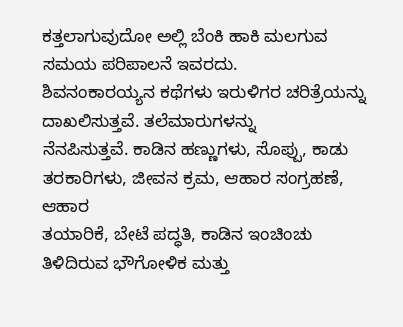ಕತ್ತಲಾಗುವುದೋ ಅಲ್ಲಿ ಬೆಂಕಿ ಹಾಕಿ ಮಲಗುವ ಸಮಯ ಪರಿಪಾಲನೆ ಇವರದು.
ಶಿವನಂಕಾರಯ್ಯನ ಕಥೆಗಳು ಇರುಳಿಗರ ಚರಿತ್ರೆಯನ್ನು ದಾಖಲಿಸುತ್ತವೆ. ತಲೆಮಾರುಗಳನ್ನು
ನೆನಪಿಸುತ್ತವೆ. ಕಾಡಿನ ಹಣ್ಣುಗಳು, ಸೊಪ್ಪು, ಕಾಡು
ತರಕಾರಿಗಳು, ಜೀವನ ಕ್ರಮ, ಆಹಾರ ಸಂಗ್ರಹಣೆ, ಆಹಾರ
ತಯಾರಿಕೆ, ಬೇಟೆ ಪದ್ಧತಿ, ಕಾಡಿನ ಇಂಚಿಂಚು ತಿಳಿದಿರುವ ಭೌಗೋಳಿಕ ಮತ್ತು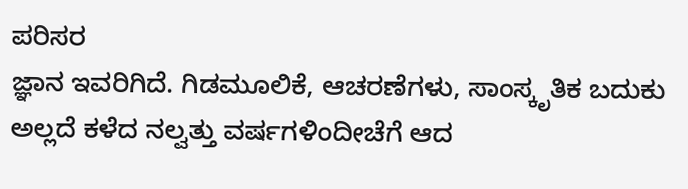ಪರಿಸರ
ಜ್ಞಾನ ಇವರಿಗಿದೆ. ಗಿಡಮೂಲಿಕೆ, ಆಚರಣೆಗಳು, ಸಾಂಸ್ಕೃತಿಕ ಬದುಕು ಅಲ್ಲದೆ ಕಳೆದ ನಲ್ವತ್ತು ವರ್ಷಗಳಿಂದೀಚೆಗೆ ಆದ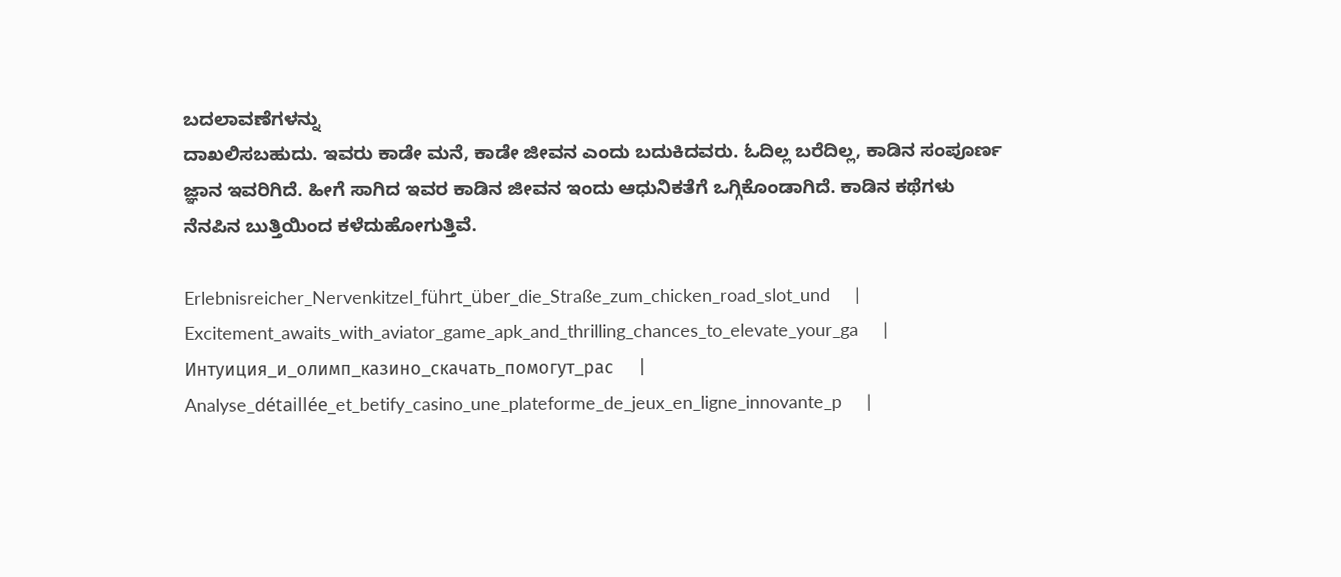ಬದಲಾವಣೆಗಳನ್ನು
ದಾಖಲಿಸಬಹುದು. ಇವರು ಕಾಡೇ ಮನೆ, ಕಾಡೇ ಜೀವನ ಎಂದು ಬದುಕಿದವರು. ಓದಿಲ್ಲ ಬರೆದಿಲ್ಲ, ಕಾಡಿನ ಸಂಪೂರ್ಣ ಜ್ಞಾನ ಇವರಿಗಿದೆ. ಹೀಗೆ ಸಾಗಿದ ಇವರ ಕಾಡಿನ ಜೀವನ ಇಂದು ಆಧುನಿಕತೆಗೆ ಒಗ್ಗಿಕೊಂಡಾಗಿದೆ. ಕಾಡಿನ ಕಥೆಗಳು ನೆನಪಿನ ಬುತ್ತಿಯಿಂದ ಕಳೆದುಹೋಗುತ್ತಿವೆ.

Erlebnisreicher_Nervenkitzel_führt_über_die_Straße_zum_chicken_road_slot_und     |     Excitement_awaits_with_aviator_game_apk_and_thrilling_chances_to_elevate_your_ga     |     Интуиция_и_олимп_казино_скачать_помогут_рас     |     Analyse_détaillée_et_betify_casino_une_plateforme_de_jeux_en_ligne_innovante_p     |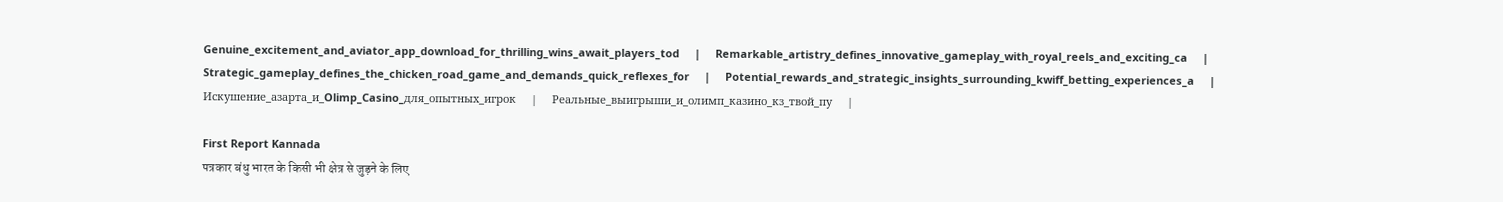Genuine_excitement_and_aviator_app_download_for_thrilling_wins_await_players_tod     |     Remarkable_artistry_defines_innovative_gameplay_with_royal_reels_and_exciting_ca     |     Strategic_gameplay_defines_the_chicken_road_game_and_demands_quick_reflexes_for     |     Potential_rewards_and_strategic_insights_surrounding_kwiff_betting_experiences_a     |     Искушение_азарта_и_Olimp_Casino_для_опытных_игрок     |     Реальные_выигрыши_и_олимп_казино_кз_твой_пу     |

First Report Kannada
पत्रकार बंधु भारत के किसी भी क्षेत्र से जुड़ने के लिए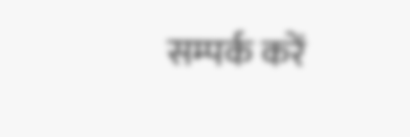सम्पर्क करें